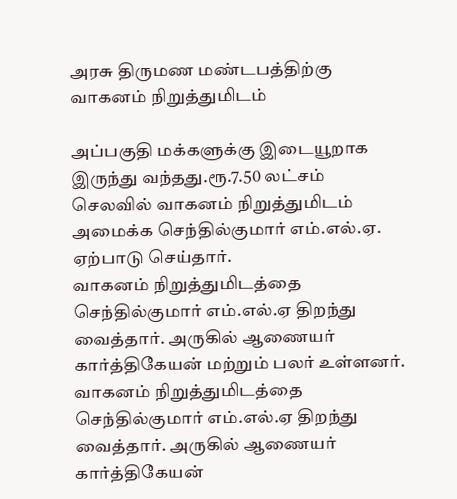அரசு திருமண மண்டபத்திற்கு வாகனம் நிறுத்துமிடம்

அப்பகுதி மக்களுக்கு இடையூறாக இருந்து வந்தது.ரூ.7.50 லட்சம் செலவில் வாகனம் நிறுத்துமிடம் அமைக்க செந்தில்குமார் எம்.எல்.ஏ. ஏற்பாடு செய்தார்.
வாகனம் நிறுத்துமிடத்தை செந்தில்குமார் எம்.எல்.ஏ திறந்து வைத்தார். அருகில் ஆணையர் கார்த்திகேயன் மற்றும் பலர் உள்ளனர்.
வாகனம் நிறுத்துமிடத்தை செந்தில்குமார் எம்.எல்.ஏ திறந்து வைத்தார். அருகில் ஆணையர் கார்த்திகேயன்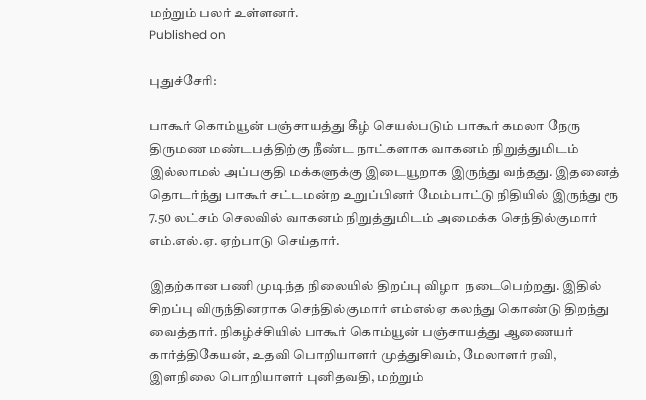மற்றும் பலர் உள்ளனர்.
Published on

புதுச்சேரி:

பாகூர் கொம்யூன் பஞ்சாயத்து கீழ் செயல்படும் பாகூர் கமலா நேரு திருமண மண்டபத்திற்கு நீண்ட நாட்களாக வாகனம் நிறுத்துமிடம் இல்லாமல் அப்பகுதி மக்களுக்கு இடையூறாக இருந்து வந்தது. இதனைத் தொடர்ந்து பாகூர் சட்டமன்ற உறுப்பினர் மேம்பாட்டு நிதியில் இருந்து ரூ 7.50 லட்சம் செலவில் வாகனம் நிறுத்துமிடம் அமைக்க செந்தில்குமார் எம்.எல்.ஏ. ஏற்பாடு செய்தார்.

இதற்கான பணி முடிந்த நிலையில் திறப்பு விழா  நடைபெற்றது. இதில் சிறப்பு விருந்தினராக செந்தில்குமார் எம்எல்ஏ கலந்து கொண்டு திறந்து வைத்தார். நிகழ்ச்சியில் பாகூர் கொம்யூன் பஞ்சாயத்து ஆணையர் கார்த்திகேயன், உதவி பொறியாளர் முத்துசிவம், மேலாளர் ரவி, இளநிலை பொறியாளர் புனிதவதி, மற்றும்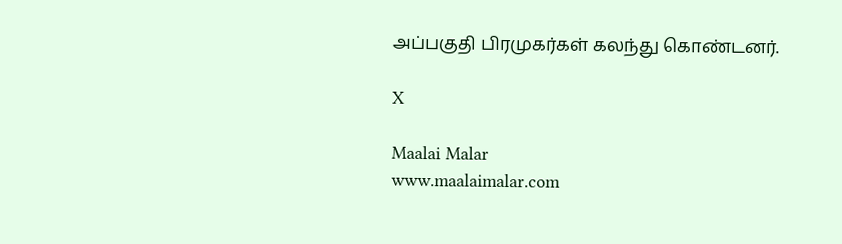அப்பகுதி பிரமுகர்கள் கலந்து கொண்டனர்.

X

Maalai Malar
www.maalaimalar.com